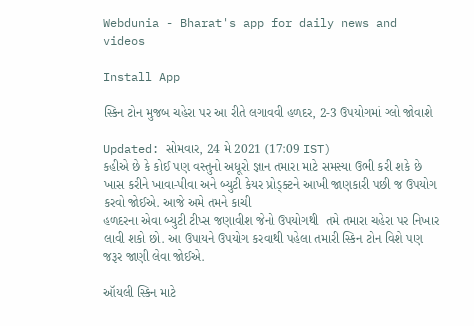Webdunia - Bharat's app for daily news and videos

Install App

સ્કિન ટોન મુજબ ચહેરા પર આ રીતે લગાવવી હળદર, 2-3 ઉપયોગમાં ગ્લો જોવાશે

Updated: સોમવાર, 24 મે 2021 (17:09 IST)
કહીએ છે કે કોઈ પણ વસ્તુનો અધૂરો જ્ઞાન તમારા માટે સમસ્યા ઉભી કરી શકે છે ખાસ કરીને ખાવા-પીવા અને બ્યુટી કેયર પ્રોડ્ક્ટને આખી જાણકારી પછી જ ઉપયોગ કરવો જોઈએ. આજે અમે તમને કાચી
હળદરના એવા બ્યુટી ટીપ્સ જણાવીશ જેનો ઉપયોગથી  તમે તમારા ચહેરા પર નિખાર લાવી શકો છો. આ ઉપાયને ઉપયોગ કરવાથી પહેલા તમારી સ્કિન ટોન વિશે પણ જરૂર જાણી લેવા જોઈએ.

ઑયલી સ્કિન માટે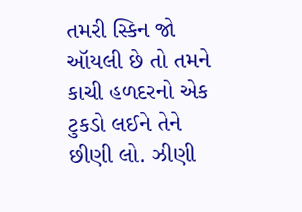તમરી સ્કિન જો ઑયલી છે તો તમને કાચી હળદરનો એક ટુકડો લઈને તેને છીણી લો. ઝીણી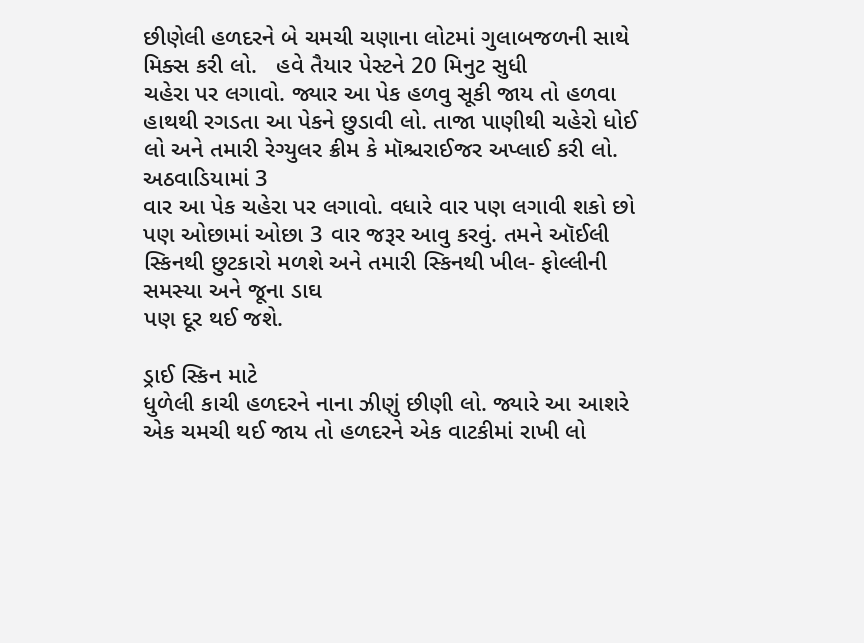છીણેલી હળદરને બે ચમચી ચણાના લોટમાં ગુલાબજળની સાથે મિક્સ કરી લો.   હવે તૈયાર પેસ્ટને 20 મિનુટ સુધી
ચહેરા પર લગાવો. જ્યાર આ પેક હળવુ સૂકી જાય તો હળવા હાથથી રગડતા આ પેકને છુડાવી લો. તાજા પાણીથી ચહેરો ધોઈ લો અને તમારી રેગ્યુલર ક્રીમ કે મૉશ્ચરાઈજર અપ્લાઈ કરી લો. અઠવાડિયામાં 3
વાર આ પેક ચહેરા પર લગાવો. વધારે વાર પણ લગાવી શકો છો પણ ઓછામાં ઓછા 3 વાર જરૂર આવુ કરવું. તમને ઑઈલી સ્કિનથી છુટકારો મળશે અને તમારી સ્કિનથી ખીલ- ફોલ્લીની સમસ્યા અને જૂના ડાઘ
પણ દૂર થઈ જશે.

ડ્રાઈ સ્કિન માટે
ધુળેલી કાચી હળદરને નાના ઝીણું છીણી લો. જ્યારે આ આશરે એક ચમચી થઈ જાય તો હળદરને એક વાટકીમાં રાખી લો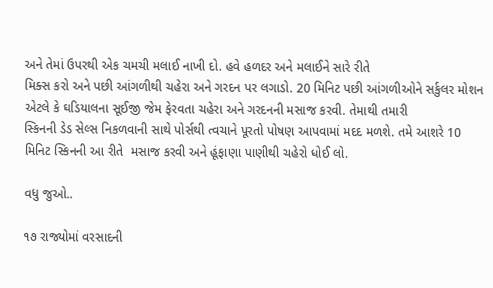અને તેમાં ઉપરથી એક ચમચી મલાઈ નાખી દો. હવે હળદર અને મલાઈને સારે રીતે
મિક્સ કરો અને પછી આંગળીથી ચહેરા અને ગરદન પર લગાડો. 20 મિનિટ પછી આંગળીઓને સર્કુલર મોશન એટલે કે ઘડિયાલના સૂઈજી જેમ ફેરવતા ચહેરા અને ગરદનની મસાજ કરવી. તેમાથી તમારી
સ્કિનની ડેડ સેલ્સ નિકળવાની સાથે પોર્સથી ત્વચાને પૂરતો પોષણ આપવામાં મદદ મળશે. તમે આશરે 10 મિનિટ સ્કિનની આ રીતે  મસાજ કરવી અને હૂંફાણા પાણીથી ચહેરો ધોઈ લો.

વધુ જુઓ..

૧૭ રાજ્યોમાં વરસાદની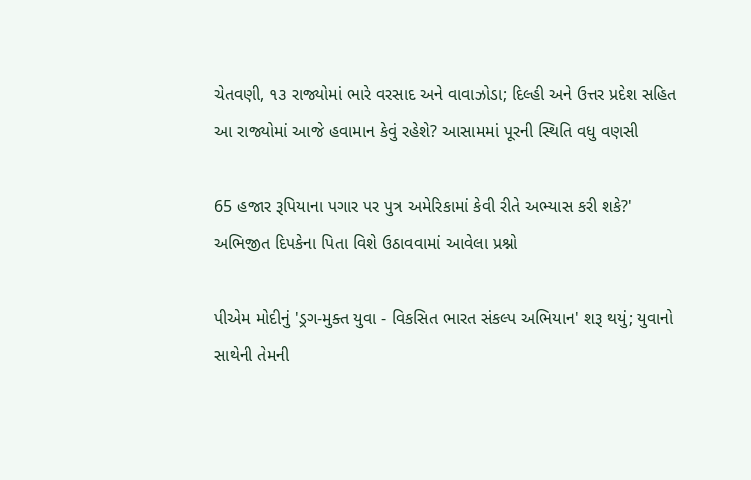ચેતવણી, ૧૩ રાજ્યોમાં ભારે વરસાદ અને વાવાઝોડા; દિલ્હી અને ઉત્તર પ્રદેશ સહિત આ રાજ્યોમાં આજે હવામાન કેવું રહેશે? આસામમાં પૂરની સ્થિતિ વધુ વણસી

65 હજાર રૂપિયાના પગાર પર પુત્ર અમેરિકામાં કેવી રીતે અભ્યાસ કરી શકે?' અભિજીત દિપકેના પિતા વિશે ઉઠાવવામાં આવેલા પ્રશ્નો

પીએમ મોદીનું 'ડ્રગ-મુક્ત યુવા - વિકસિત ભારત સંકલ્પ અભિયાન' શરૂ થયું; યુવાનો સાથેની તેમની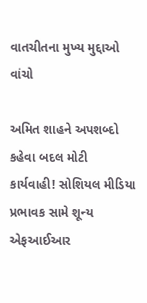વાતચીતના મુખ્ય મુદ્દાઓ વાંચો

અમિત શાહને અપશબ્દો કહેવા બદલ મોટી કાર્યવાહી! સોશિયલ મીડિયા પ્રભાવક સામે શૂન્ય એફઆઈઆર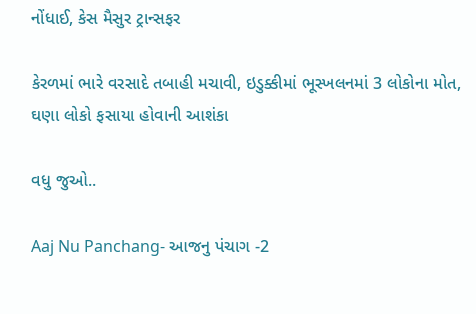નોંધાઈ, કેસ મૈસુર ટ્રાન્સફર

કેરળમાં ભારે વરસાદે તબાહી મચાવી, ઇડુક્કીમાં ભૂસ્ખલનમાં 3 લોકોના મોત, ઘણા લોકો ફસાયા હોવાની આશંકા

વધુ જુઓ..

Aaj Nu Panchang- આજનુ પંચાગ -2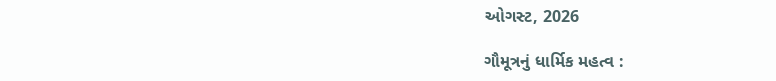ઓગસ્ટ, 2026

ગૌમૂત્રનું ધાર્મિક મહત્વ :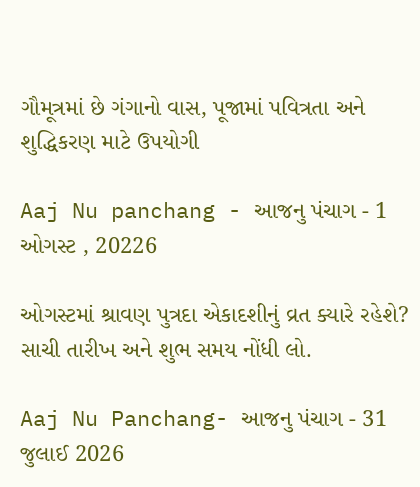ગૌમૂત્રમાં છે ગંગાનો વાસ, પૂજામાં પવિત્રતા અને શુદ્ધિકરણ માટે ઉપયોગી

Aaj Nu panchang - આજનુ પંચાગ - 1 ઓગસ્ટ , 20226

ઓગસ્ટમાં શ્રાવણ પુત્રદા એકાદશીનું વ્રત ક્યારે રહેશે? સાચી તારીખ અને શુભ સમય નોંધી લો.

Aaj Nu Panchang- આજનુ પંચાગ - 31 જુલાઈ 2026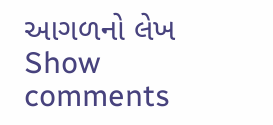આગળનો લેખ
Show comments